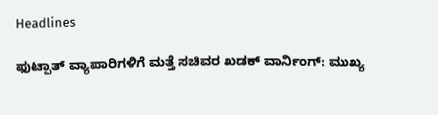Headlines

ಫುಟ್ಪಾತ್ ವ್ಯಾಪಾರಿಗಳಿಗೆ ಮತ್ತೆ ಸಚಿವರ ಖಡಕ್ ವಾರ್ನಿಂಗ್: ಮುಖ್ಯ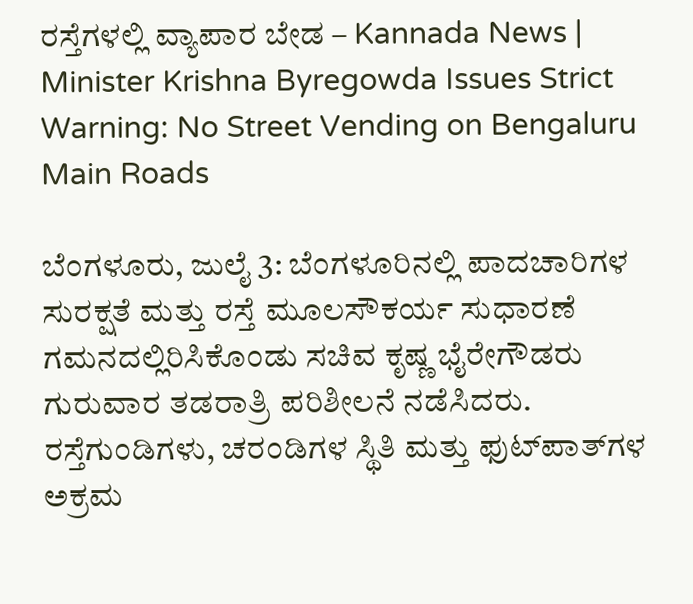ರಸ್ತೆಗಳಲ್ಲಿ ವ್ಯಾಪಾರ ಬೇಡ – Kannada News | Minister Krishna Byregowda Issues Strict Warning: No Street Vending on Bengaluru Main Roads

ಬೆಂಗಳೂರು, ಜುಲೈ 3: ಬೆಂಗಳೂರಿನಲ್ಲಿ ಪಾದಚಾರಿಗಳ ಸುರಕ್ಷತೆ ಮತ್ತು ರಸ್ತೆ ಮೂಲಸೌಕರ್ಯ ಸುಧಾರಣೆ ಗಮನದಲ್ಲಿರಿಸಿಕೊಂಡು ಸಚಿವ ಕೃಷ್ಣ ಭೈರೇಗೌಡರು ಗುರುವಾರ ತಡರಾತ್ರಿ ಪರಿಶೀಲನೆ ನಡೆಸಿದರು. ರಸ್ತೆಗುಂಡಿಗಳು, ಚರಂಡಿಗಳ ಸ್ಥಿತಿ ಮತ್ತು ಫುಟ್‌ಪಾತ್‌ಗಳ ಅಕ್ರಮ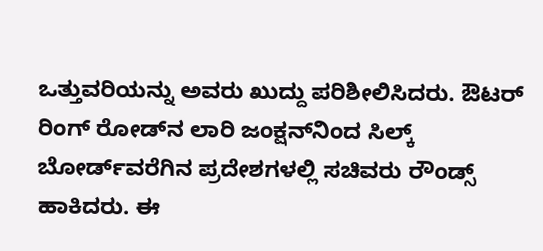ಒತ್ತುವರಿಯನ್ನು ಅವರು ಖುದ್ದು ಪರಿಶೀಲಿಸಿದರು. ಔಟರ್ ರಿಂಗ್ ರೋಡ್‌ನ ಲಾರಿ ಜಂಕ್ಷನ್‌ನಿಂದ ಸಿಲ್ಕ್ ಬೋರ್ಡ್‌ವರೆಗಿನ ಪ್ರದೇಶಗಳಲ್ಲಿ ಸಚಿವರು ರೌಂಡ್ಸ್ ಹಾಕಿದರು. ಈ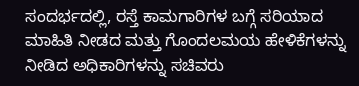ಸಂದರ್ಭದಲ್ಲಿ, ರಸ್ತೆ ಕಾಮಗಾರಿಗಳ ಬಗ್ಗೆ ಸರಿಯಾದ ಮಾಹಿತಿ ನೀಡದ ಮತ್ತು ಗೊಂದಲಮಯ ಹೇಳಿಕೆಗಳನ್ನು ನೀಡಿದ ಅಧಿಕಾರಿಗಳನ್ನು ಸಚಿವರು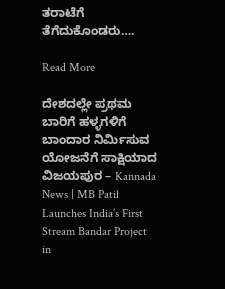ತರಾಟೆಗೆ ತೆಗೆದುಕೊಂಡರು….

Read More

ದೇಶದಲ್ಲೇ ಪ್ರಥಮ ಬಾರಿಗೆ ಹಳ್ಳಗಳಿಗೆ ಬಾಂದಾರ ನಿರ್ಮಿಸುವ ಯೋಜನೆಗೆ ಸಾಕ್ಷಿಯಾದ ವಿಜಯಪುರ – Kannada News | MB Patil Launches India’s First Stream Bandar Project in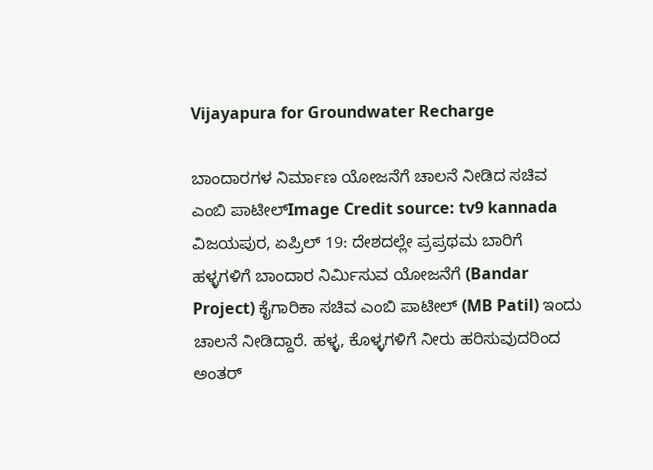Vijayapura for Groundwater Recharge

ಬಾಂದಾರಗಳ ನಿರ್ಮಾಣ ಯೋಜನೆಗೆ ಚಾಲನೆ ನೀಡಿದ ಸಚಿವ ಎಂಬಿ ಪಾಟೀಲ್Image Credit source: tv9 kannada ವಿಜಯಪುರ, ಏಪ್ರಿಲ್ 19: ದೇಶದಲ್ಲೇ ಪ್ರಪ್ರಥಮ ಬಾರಿಗೆ ಹಳ್ಳಗಳಿಗೆ ಬಾಂದಾರ ನಿರ್ಮಿಸುವ ಯೋಜನೆಗೆ (Bandar Project) ಕೈಗಾರಿಕಾ ಸಚಿವ ಎಂಬಿ ಪಾಟೀಲ್ (MB Patil) ಇಂದು ಚಾಲನೆ ನೀಡಿದ್ದಾರೆ. ಹಳ್ಳ, ಕೊಳ್ಳಗಳಿಗೆ ನೀರು ಹರಿಸುವುದರಿಂದ ಅಂತರ್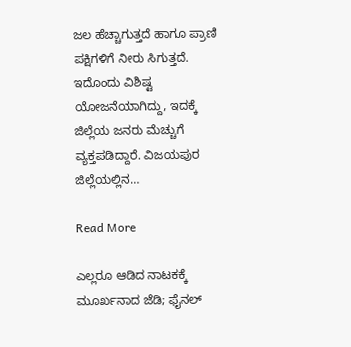ಜಲ ಹೆಚ್ಚಾಗುತ್ತದೆ ಹಾಗೂ ಪ್ರಾಣಿ ಪಕ್ಷಿಗಳಿಗೆ ನೀರು ಸಿಗುತ್ತದೆ. ಇದೊಂದು ವಿಶಿಷ್ಟ ಯೋಜನೆಯಾಗಿದ್ದು, ಇದಕ್ಕೆ ಜಿಲ್ಲೆಯ ಜನರು ಮೆಚ್ಚುಗೆ ವ್ಯಕ್ತಪಡಿದ್ದಾರೆ. ವಿಜಯಪುರ ಜಿಲ್ಲೆಯಲ್ಲಿನ…

Read More

ಎಲ್ಲರೂ ಆಡಿದ ನಾಟಕಕ್ಕೆ ಮೂರ್ಖನಾದ ಜೆಡಿ; ಫೈನಲ್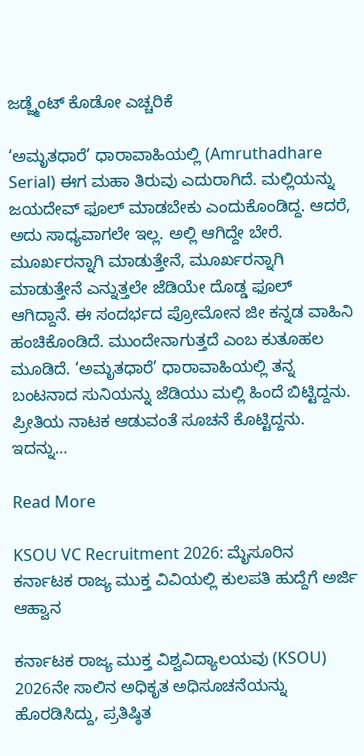ಜಡ್ಜ್ಮೆಂಟ್ ಕೊಡೋ ಎಚ್ಚರಿಕೆ

‘ಅಮೃತಧಾರೆ’ ಧಾರಾವಾಹಿಯಲ್ಲಿ (Amruthadhare Serial) ಈಗ ಮಹಾ ತಿರುವು ಎದುರಾಗಿದೆ. ಮಲ್ಲಿಯನ್ನು ಜಯದೇವ್ ಫೂಲ್ ಮಾಡಬೇಕು ಎಂದುಕೊಂಡಿದ್ದ. ಆದರೆ, ಅದು ಸಾಧ್ಯವಾಗಲೇ ಇಲ್ಲ. ಅಲ್ಲಿ ಆಗಿದ್ದೇ ಬೇರೆ. ಮೂರ್ಖರನ್ನಾಗಿ ಮಾಡುತ್ತೇನೆ, ಮೂರ್ಖರನ್ನಾಗಿ ಮಾಡುತ್ತೇನೆ ಎನ್ನುತ್ತಲೇ ಜೆಡಿಯೇ ದೊಡ್ಡ ಫೂಲ್ ಆಗಿದ್ದಾನೆ. ಈ ಸಂದರ್ಭದ ಪ್ರೋಮೋನ ಜೀ ಕನ್ನಡ ವಾಹಿನಿ ಹಂಚಿಕೊಂಡಿದೆ. ಮುಂದೇನಾಗುತ್ತದೆ ಎಂಬ ಕುತೂಹಲ ಮೂಡಿದೆ. ‘ಅಮೃತಧಾರೆ’ ಧಾರಾವಾಹಿಯಲ್ಲಿ ತನ್ನ ಬಂಟನಾದ ಸುನಿಯನ್ನು ಜೆಡಿಯು ಮಲ್ಲಿ ಹಿಂದೆ ಬಿಟ್ಟಿದ್ದನು. ಪ್ರೀತಿಯ ನಾಟಕ ಆಡುವಂತೆ ಸೂಚನೆ ಕೊಟ್ಟಿದ್ದನು. ಇದನ್ನು…

Read More

KSOU VC Recruitment 2026: ಮೈಸೂರಿನ ಕರ್ನಾಟಕ ರಾಜ್ಯ ಮುಕ್ತ ವಿವಿಯಲ್ಲಿ ಕುಲಪತಿ ಹುದ್ದೆಗೆ ಅರ್ಜಿ ಆಹ್ವಾನ

ಕರ್ನಾಟಕ ರಾಜ್ಯ ಮುಕ್ತ ವಿಶ್ವವಿದ್ಯಾಲಯವು (KSOU) 2026ನೇ ಸಾಲಿನ ಅಧಿಕೃತ ಅಧಿಸೂಚನೆಯನ್ನು ಹೊರಡಿಸಿದ್ದು, ಪ್ರತಿಷ್ಠಿತ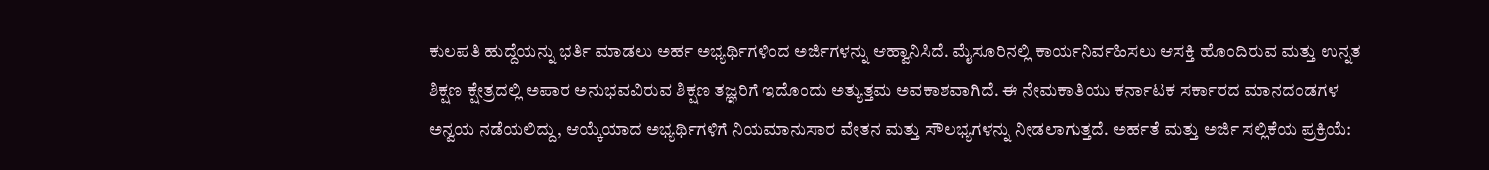ಕುಲಪತಿ ಹುದ್ದೆಯನ್ನು ಭರ್ತಿ ಮಾಡಲು ಅರ್ಹ ಅಭ್ಯರ್ಥಿಗಳಿಂದ ಅರ್ಜಿಗಳನ್ನು ಆಹ್ವಾನಿಸಿದೆ. ಮೈಸೂರಿನಲ್ಲಿ ಕಾರ್ಯನಿರ್ವಹಿಸಲು ಆಸಕ್ತಿ ಹೊಂದಿರುವ ಮತ್ತು ಉನ್ನತ ಶಿಕ್ಷಣ ಕ್ಷೇತ್ರದಲ್ಲಿ ಅಪಾರ ಅನುಭವವಿರುವ ಶಿಕ್ಷಣ ತಜ್ಞರಿಗೆ ಇದೊಂದು ಅತ್ಯುತ್ತಮ ಅವಕಾಶವಾಗಿದೆ. ಈ ನೇಮಕಾತಿಯು ಕರ್ನಾಟಕ ಸರ್ಕಾರದ ಮಾನದಂಡಗಳ ಅನ್ವಯ ನಡೆಯಲಿದ್ದು, ಆಯ್ಕೆಯಾದ ಅಭ್ಯರ್ಥಿಗಳಿಗೆ ನಿಯಮಾನುಸಾರ ವೇತನ ಮತ್ತು ಸೌಲಭ್ಯಗಳನ್ನು ನೀಡಲಾಗುತ್ತದೆ. ಅರ್ಹತೆ ಮತ್ತು ಅರ್ಜಿ ಸಲ್ಲಿಕೆಯ ಪ್ರಕ್ರಿಯೆ: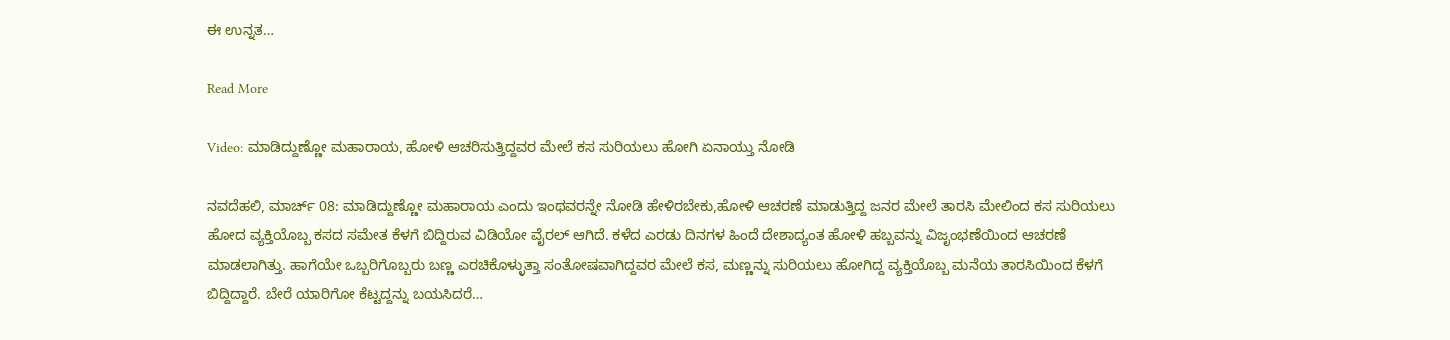ಈ ಉನ್ನತ…

Read More

Video: ಮಾಡಿದ್ದುಣ್ಣೋ ಮಹಾರಾಯ, ಹೋಳಿ ಆಚರಿಸುತ್ತಿದ್ದವರ ಮೇಲೆ ಕಸ ಸುರಿಯಲು ಹೋಗಿ ಏನಾಯ್ತು ನೋಡಿ

ನವದೆಹಲಿ, ಮಾರ್ಚ್ 08: ಮಾಡಿದ್ದುಣ್ಣೋ ಮಹಾರಾಯ ಎಂದು ಇಂಥವರನ್ನೇ ನೋಡಿ ಹೇಳಿರಬೇಕು,ಹೋಳಿ ಆಚರಣೆ ಮಾಡುತ್ತಿದ್ದ ಜನರ ಮೇಲೆ ತಾರಸಿ ಮೇಲಿಂದ ಕಸ ಸುರಿಯಲು ಹೋದ ವ್ಯಕ್ತಿಯೊಬ್ಬ ಕಸದ ಸಮೇತ ಕೆಳಗೆ ಬಿದ್ದಿರುವ ವಿಡಿಯೋ ವೈರಲ್ ಆಗಿದೆ. ಕಳೆದ ಎರಡು ದಿನಗಳ ಹಿಂದೆ ದೇಶಾದ್ಯಂತ ಹೋಳಿ ಹಬ್ಬವನ್ನು ವಿಜೃಂಭಣೆಯಿಂದ ಆಚರಣೆ ಮಾಡಲಾಗಿತ್ತು. ಹಾಗೆಯೇ ಒಬ್ಬರಿಗೊಬ್ಬರು ಬಣ್ಣ ಎರಚಿಕೊಳ್ಳುತ್ತಾ ಸಂತೋಷವಾಗಿದ್ದವರ ಮೇಲೆ ಕಸ, ಮಣ್ಣನ್ನು ಸುರಿಯಲು ಹೋಗಿದ್ದ ವ್ಯಕ್ತಿಯೊಬ್ಬ ಮನೆಯ ತಾರಸಿಯಿಂದ ಕೆಳಗೆ ಬಿದ್ದಿದ್ದಾರೆ. ಬೇರೆ ಯಾರಿಗೋ ಕೆಟ್ಟದ್ದನ್ನು ಬಯಸಿದರೆ…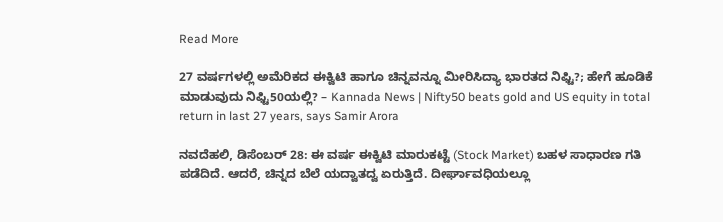Read More

27 ವರ್ಷಗಳಲ್ಲಿ ಅಮೆರಿಕದ ಈಕ್ವಿಟಿ ಹಾಗೂ ಚಿನ್ನವನ್ನೂ ಮೀರಿಸಿದ್ಯಾ ಭಾರತದ ನಿಫ್ಟಿ?; ಹೇಗೆ ಹೂಡಿಕೆ ಮಾಡುವುದು ನಿಫ್ಟಿ50ಯಲ್ಲಿ? – Kannada News | Nifty50 beats gold and US equity in total return in last 27 years, says Samir Arora

ನವದೆಹಲಿ, ಡಿಸೆಂಬರ್ 28: ಈ ವರ್ಷ ಈಕ್ವಿಟಿ ಮಾರುಕಟ್ಟೆ (Stock Market) ಬಹಳ ಸಾಧಾರಣ ಗತಿ ಪಡೆದಿದೆ. ಆದರೆ, ಚಿನ್ನದ ಬೆಲೆ ಯದ್ವಾತದ್ವ ಏರುತ್ತಿದೆ. ದೀರ್ಘಾವಧಿಯಲ್ಲೂ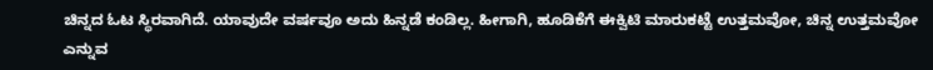ಚಿನ್ನದ ಓಟ ಸ್ಥಿರವಾಗಿದೆ. ಯಾವುದೇ ವರ್ಷವೂ ಅದು ಹಿನ್ನಡೆ ಕಂಡಿಲ್ಲ. ಹೀಗಾಗಿ, ಹೂಡಿಕೆಗೆ ಈಕ್ವಿಟಿ ಮಾರುಕಟ್ಟೆ ಉತ್ತಮವೋ, ಚಿನ್ನ ಉತ್ತಮವೋ ಎನ್ನುವ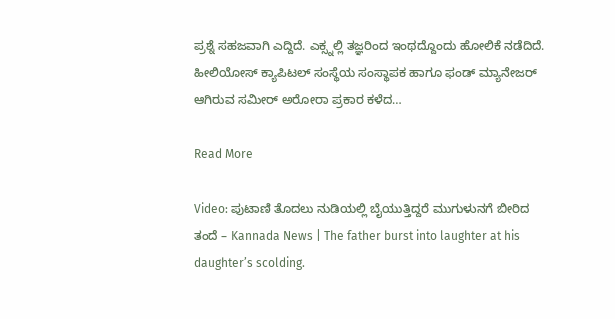ಪ್ರಶ್ನೆ ಸಹಜವಾಗಿ ಎದ್ದಿದೆ. ಎಕ್ಸ್ನಲ್ಲಿ ತಜ್ಞರಿಂದ ಇಂಥದ್ದೊಂದು ಹೋಲಿಕೆ ನಡೆದಿದೆ. ಹೀಲಿಯೋಸ್ ಕ್ಯಾಪಿಟಲ್ ಸಂಸ್ಥೆಯ ಸಂಸ್ಥಾಪಕ ಹಾಗೂ ಫಂಡ್ ಮ್ಯಾನೇಜರ್ ಆಗಿರುವ ಸಮೀರ್ ಅರೋರಾ ಪ್ರಕಾರ ಕಳೆದ…

Read More

Video: ಪುಟಾಣಿ ತೊದಲು ನುಡಿಯಲ್ಲಿ ಬೈಯುತ್ತಿದ್ದರೆ ಮುಗುಳುನಗೆ ಬೀರಿದ ತಂದೆ – Kannada News | The father burst into laughter at his daughter’s scolding.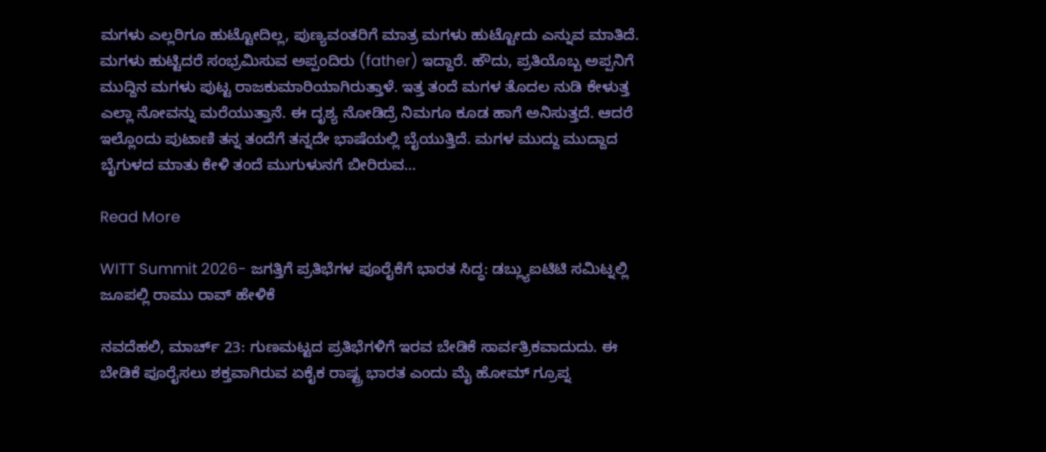ಮಗಳು ಎಲ್ಲರಿಗೂ ಹುಟ್ಟೋದಿಲ್ಲ, ಪುಣ್ಯವಂತರಿಗೆ ಮಾತ್ರ ಮಗಳು ಹುಟ್ಟೋದು ಎನ್ನುವ ಮಾತಿದೆ. ಮಗಳು ಹುಟ್ಟಿದರೆ ಸಂಭ್ರಮಿಸುವ ಅಪ್ಪಂದಿರು (father) ಇದ್ದಾರೆ. ಹೌದು, ಪ್ರತಿಯೊಬ್ಬ ಅಪ್ಪನಿಗೆ ಮುದ್ದಿನ ಮಗಳು ಪುಟ್ಟ ರಾಜಕುಮಾರಿಯಾಗಿರುತ್ತಾಳೆ. ಇತ್ತ ತಂದೆ ಮಗಳ ತೊದಲ ನುಡಿ ಕೇಳುತ್ತ  ಎಲ್ಲಾ ನೋವನ್ನು ಮರೆಯುತ್ತಾನೆ. ಈ ದೃಶ್ಯ ನೋಡಿದ್ರೆ ನಿಮಗೂ ಕೂಡ ಹಾಗೆ ಅನಿಸುತ್ತದೆ. ಆದರೆ ಇಲ್ಲೊಂದು ಪುಟಾಣಿ ತನ್ನ ತಂದೆಗೆ ತನ್ನದೇ ಭಾಷೆಯಲ್ಲಿ ಬೈಯುತ್ತಿದೆ. ಮಗಳ ಮುದ್ದು ಮುದ್ದಾದ ಬೈಗುಳದ ಮಾತು ಕೇಳಿ ತಂದೆ ಮುಗುಳುನಗೆ ಬೀರಿರುವ…

Read More

WITT Summit 2026- ಜಗತ್ತಿಗೆ ಪ್ರತಿಭೆಗಳ ಪೂರೈಕೆಗೆ ಭಾರತ ಸಿದ್ಧ: ಡಬ್ಲ್ಯುಐಟಿಟಿ ಸಮಿಟ್ನಲ್ಲಿ ಜೂಪಲ್ಲಿ ರಾಮು ರಾವ್ ಹೇಳಿಕೆ

ನವದೆಹಲಿ, ಮಾರ್ಚ್ 23: ಗುಣಮಟ್ಟದ ಪ್ರತಿಭೆಗಳಿಗೆ ಇರವ ಬೇಡಿಕೆ ಸಾರ್ವತ್ರಿಕವಾದುದು. ಈ ಬೇಡಿಕೆ ಪೂರೈಸಲು ಶಕ್ತವಾಗಿರುವ ಏಕೈಕ ರಾಷ್ಟ್ರ ಭಾರತ ಎಂದು ಮೈ ಹೋಮ್ ಗ್ರೂಪ್ನ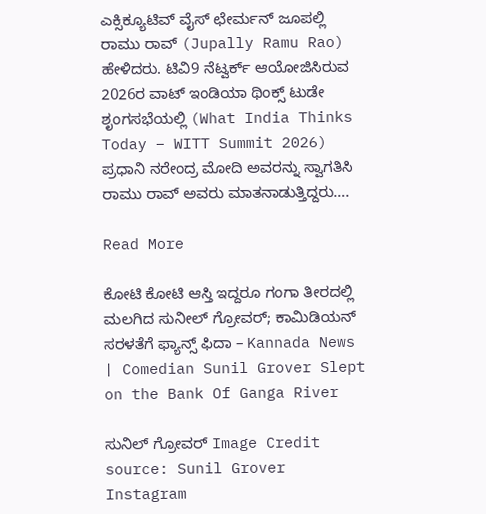ಎಕ್ಸಿಕ್ಯೂಟಿವ್ ವೈಸ್ ಛೇರ್ಮನ್ ಜೂಪಲ್ಲಿ ರಾಮು ರಾವ್ (Jupally Ramu Rao) ಹೇಳಿದರು. ಟಿವಿ9 ನೆಟ್ವರ್ಕ್ ಆಯೋಜಿಸಿರುವ 2026ರ ವಾಟ್ ಇಂಡಿಯಾ ಥಿಂಕ್ಸ್ ಟುಡೇ ಶೃಂಗಸಭೆಯಲ್ಲಿ (What India Thinks Today – WITT Summit 2026) ಪ್ರಧಾನಿ ನರೇಂದ್ರ ಮೋದಿ ಅವರನ್ನು ಸ್ವಾಗತಿಸಿ ರಾಮು ರಾವ್ ಅವರು ಮಾತನಾಡುತ್ತಿದ್ದರು….

Read More

ಕೋಟಿ ಕೋಟಿ ಆಸ್ತಿ ಇದ್ದರೂ ಗಂಗಾ ತೀರದಲ್ಲಿ ಮಲಗಿದ ಸುನೀಲ್ ಗ್ರೋವರ್; ಕಾಮಿಡಿಯನ್ ಸರಳತೆಗೆ ಫ್ಯಾನ್ಸ್ ಫಿದಾ – Kannada News | Comedian Sunil Grover Slept on the Bank Of Ganga River

ಸುನಿಲ್ ಗ್ರೋವರ್ Image Credit source: Sunil Grover Instagram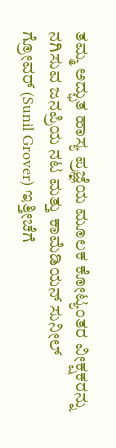ತಮ್ಮ ಅದ್ಭುತ ಹಾಸ್ಯ ಪ್ರಜ್ಞೆಯ ಮೂಲಕ ಕೋಟ್ಯಂತರ ವೀಕ್ಷಕರನ್ನು ನಗಿಸುವ ಜನಪ್ರಿಯ ನಟ ಮತ್ತು ಕಾಮೆಡಿಯನ್ ಸುನೀಲ್ ಗ್ರೋವರ್ (Sunil Grover) ಇತ್ತೀಚೆಗೆ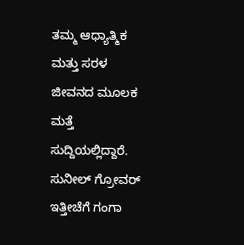ತಮ್ಮ ಆಧ್ಯಾತ್ಮಿಕ ಮತ್ತು ಸರಳ ಜೀವನದ ಮೂಲಕ ಮತ್ತೆ ಸುದ್ದಿಯಲ್ಲಿದ್ದಾರೆ. ಸುನೀಲ್ ಗ್ರೋವರ್ ಇತ್ತೀಚೆಗೆ ಗಂಗಾ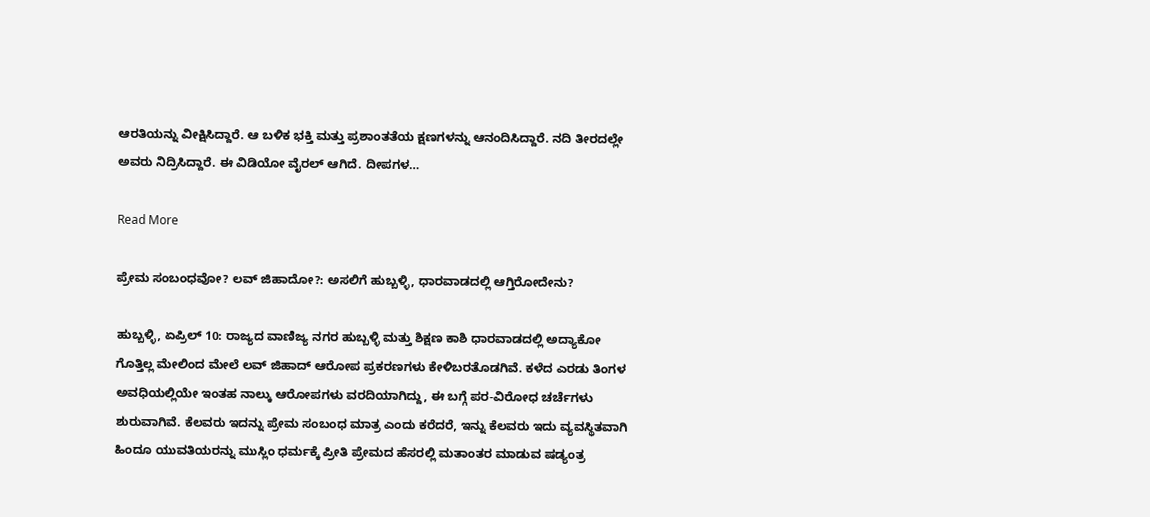ಆರತಿಯನ್ನು ವೀಕ್ಷಿಸಿದ್ದಾರೆ. ಆ ಬಳಿಕ ಭಕ್ತಿ ಮತ್ತು ಪ್ರಶಾಂತತೆಯ ಕ್ಷಣಗಳನ್ನು ಆನಂದಿಸಿದ್ದಾರೆ. ನದಿ ತೀರದಲ್ಲೇ ಅವರು ನಿದ್ರಿಸಿದ್ದಾರೆ. ಈ ವಿಡಿಯೋ ವೈರಲ್ ಆಗಿದೆ. ದೀಪಗಳ…

Read More

ಪ್ರೇಮ ಸಂಬಂಧವೋ? ಲವ್ ಜಿಹಾದೋ?: ಅಸಲಿಗೆ ಹುಬ್ಬಳ್ಳಿ, ಧಾರವಾಡದಲ್ಲಿ ಆಗ್ತಿರೋದೇನು?

ಹುಬ್ಬಳ್ಳಿ, ಏಪ್ರಿಲ್ 10: ರಾಜ್ಯದ ವಾಣಿಜ್ಯ ನಗರ ಹುಬ್ಬಳ್ಳಿ ಮತ್ತು ಶಿಕ್ಷಣ ಕಾಶಿ ಧಾರವಾಡದಲ್ಲಿ ಅದ್ಯಾಕೋ ಗೊತ್ತಿಲ್ಲ ಮೇಲಿಂದ ಮೇಲೆ ಲವ್ ಜಿಹಾದ್ ಆರೋಪ ಪ್ರಕರಣಗಳು ಕೇಳಿಬರತೊಡಗಿವೆ. ಕಳೆದ ಎರಡು ತಿಂಗಳ ಅವಧಿಯಲ್ಲಿಯೇ ಇಂತಹ ನಾಲ್ಕು ಆರೋಪಗಳು ವರದಿಯಾಗಿದ್ದು, ಈ ಬಗ್ಗೆ ಪರ-ವಿರೋಧ ಚರ್ಚೆಗಳು ಶುರುವಾಗಿವೆ. ಕೆಲವರು ಇದನ್ನು ಪ್ರೇಮ ಸಂಬಂಧ ಮಾತ್ರ ಎಂದು ಕರೆದರೆ, ಇನ್ನು ಕೆಲವರು ಇದು ವ್ಯವಸ್ಥಿತವಾಗಿ ಹಿಂದೂ ಯುವತಿಯರನ್ನು ಮುಸ್ಲಿಂ ಧರ್ಮಕ್ಕೆ ಪ್ರೀತಿ ಪ್ರೇಮದ ಹೆಸರಲ್ಲಿ ಮತಾಂತರ ಮಾಡುವ ಷಡ್ಯಂತ್ರ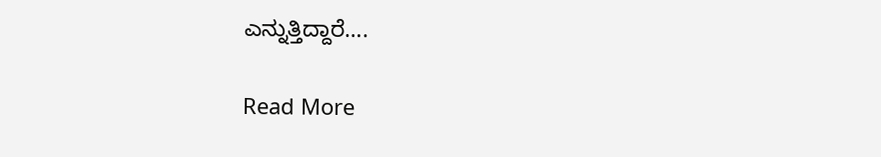ಎನ್ನುತ್ತಿದ್ದಾರೆ….

Read More